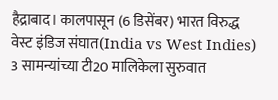हैद्राबाद। कालपासून (6 डिसेंबर) भारत विरुद्ध वेस्ट इंडिज संघात(India vs West Indies) 3 सामन्यांच्या टी20 मालिकेला सुरुवात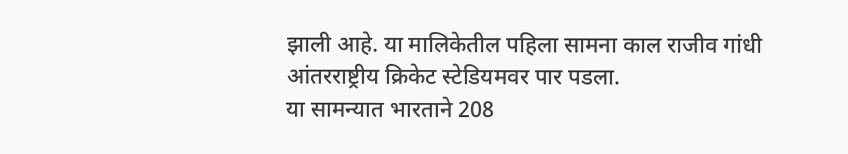झाली आहे. या मालिकेतील पहिला सामना काल राजीव गांधी आंतरराष्ट्रीय क्रिकेट स्टेडियमवर पार पडला.
या सामन्यात भारताने 208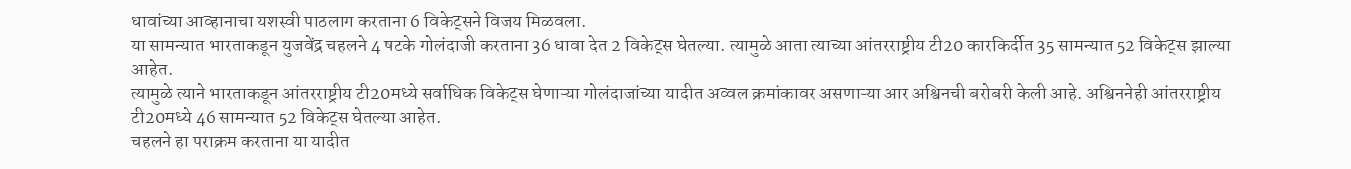धावांच्या आव्हानाचा यशस्वी पाठलाग करताना 6 विकेट्सने विजय मिळवला.
या सामन्यात भारताकडून युजवेंद्र चहलने 4 षटके गोलंदाजी करताना 36 धावा देत 2 विकेट्स घेतल्या. त्यामुळे आता त्याच्या आंतरराष्ट्रीय टी20 कारकिर्दीत 35 सामन्यात 52 विकेट्स झाल्या आहेत.
त्यामुळे त्याने भारताकडून आंतरराष्ट्रीय टी20मध्ये सर्वाधिक विकेट्स घेणाऱ्या गोलंदाजांच्या यादीत अव्वल क्रमांकावर असणाऱ्या आर अश्विनची बरोबरी केली आहे. अश्विननेही आंतरराष्ट्रीय टी20मध्ये 46 सामन्यात 52 विकेट्स घेतल्या आहेत.
चहलने हा पराक्रम करताना या यादीत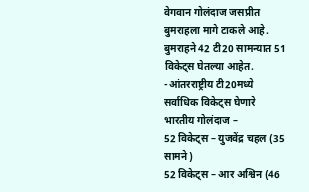वेगवान गोलंदाज जसप्रीत बुमराहला मागे टाकले आहे. बुमराहने 42 टी20 सामन्यात 51 विकेट्स घेतल्या आहेत.
-आंतरराष्ट्रीय टी20मध्ये सर्वाधिक विकेट्स घेणारे भारतीय गोलंदाज –
52 विकेट्स – युजवेंद्र चहल (35 सामने)
52 विकेट्स – आर अश्विन (46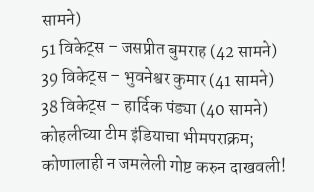सामने)
51 विकेट्स – जसप्रीत बुमराह (42 सामने)
39 विकेट्स – भुवनेश्वर कुमार (41 सामने)
38 विकेट्स – हार्दिक पंड्या (40 सामने)
कोहलीच्या टीम इंडियाचा भीमपराक्रम; कोणालाही न जमलेली गोष्ट करुन दाखवली!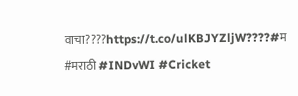वाचा????https://t.co/ulKBJYZljW????#म #मराठी #INDvWI #Cricket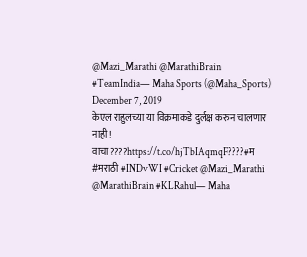@Mazi_Marathi @MarathiBrain #TeamIndia— Maha Sports (@Maha_Sports) December 7, 2019
केएल राहुलच्या या विक्रमाकडे दुर्लक्ष करुन चालणार नाही!
वाचा????https://t.co/hjTbIAqmqF????#म #मराठी #INDvWI #Cricket @Mazi_Marathi @MarathiBrain #KLRahul— Maha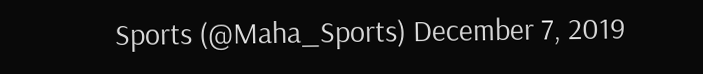Sports (@Maha_Sports) December 7, 2019